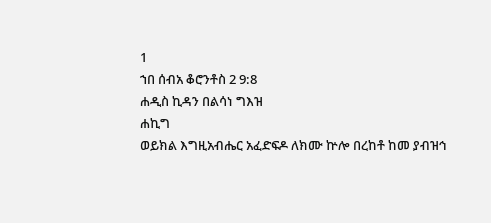1
ኀበ ሰብአ ቆሮንቶስ 2 9:8
ሐዲስ ኪዳን በልሳነ ግእዝ
ሐኪግ
ወይክል እግዚአብሔር አፈድፍዶ ለክሙ ኵሎ በረከቶ ከመ ያብዝኅ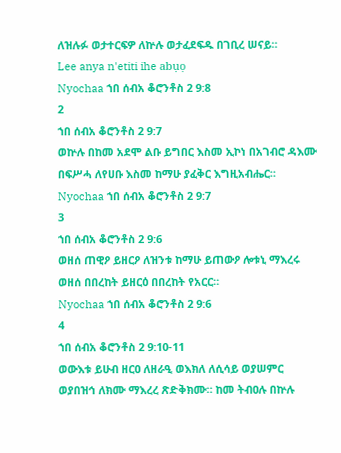ለዝሉፉ ወታተርፍዎ ለኵሉ ወታፈደፍዱ በገቢረ ሠናይ።
Lee anya n'etiti ihe abụọ
Nyochaa ኀበ ሰብአ ቆሮንቶስ 2 9:8
2
ኀበ ሰብአ ቆሮንቶስ 2 9:7
ወኵሉ በከመ አደሞ ልቡ ይግበር እስመ ኢኮነ በአገብሮ ዳእሙ በፍሥሓ ለየሀቡ እስመ ከማሁ ያፈቅር እግዚአብሔር።
Nyochaa ኀበ ሰብአ ቆሮንቶስ 2 9:7
3
ኀበ ሰብአ ቆሮንቶስ 2 9:6
ወዘሰ ጠዊዖ ይዘርዖ ለዝንቱ ከማሁ ይጠውዖ ሎቱኒ ማእረሩ ወዘሰ በበረከት ይዘርዕ በበረከት የአርር።
Nyochaa ኀበ ሰብአ ቆሮንቶስ 2 9:6
4
ኀበ ሰብአ ቆሮንቶስ 2 9:10-11
ወውእቱ ይሁብ ዘርዐ ለዘራዒ ወእክለ ለሲሳይ ወያሠምር ወያበዝኅ ለክሙ ማእረረ ጽድቅክሙ። ከመ ትብዐሉ በኵሉ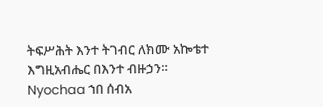ትፍሥሕት እንተ ትገብር ለክሙ አኰቴተ እግዚአብሔር በእንተ ብዙኃን።
Nyochaa ኀበ ሰብአ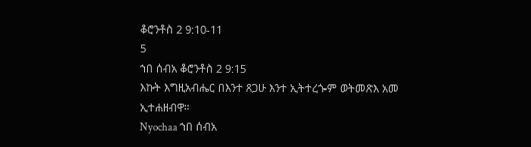ቆሮንቶስ 2 9:10-11
5
ኀበ ሰብአ ቆሮንቶስ 2 9:15
እኩት እግዚአብሔር በእንተ ጸጋሁ እንተ ኢትተረጐም ወትመጽእ አመ ኢተሐዘብዋ።
Nyochaa ኀበ ሰብአ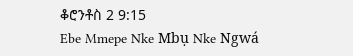ቆሮንቶስ 2 9:15
Ebe Mmepe Nke Mbụ Nke Ngwá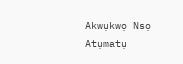Akwụkwọ Nsọ
Atụmatụ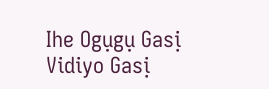Ihe Ogụgụ Gasị
Vidiyo Gasị